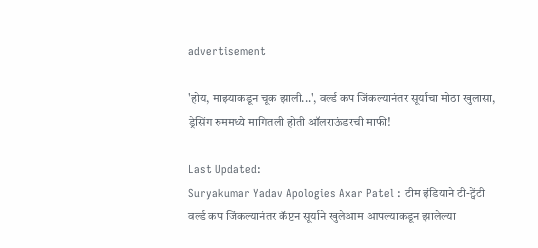advertisement

'होय, माझ्याकडून चूक झाली...', वर्ल्ड कप जिंकल्यानंतर सूर्याचा मोठा खुलासा, ड्रेसिंग रुममध्ये मागितली होती ऑलराऊंडरची माफी!

Last Updated:
Suryakumar Yadav Apologies Axar Patel : टीम इंडियाने टी-ट्वेंटी वर्ल्ड कप जिंकल्यानंतर कॅप्टन सूर्याने खुलेआम आपल्याकडून झालेल्या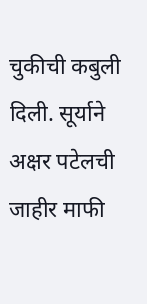चुकीची कबुली दिली. सूर्याने अक्षर पटेलची जाहीर माफी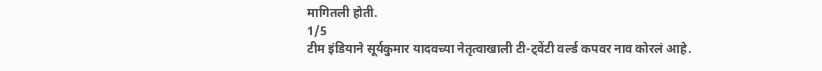मागितली होती.
1/5
टीम इंडियाने सूर्यकुमार यादवच्या नेतृत्वाखाली टी-ट्वेंटी वर्ल्ड कपवर नाव कोरलं आहे.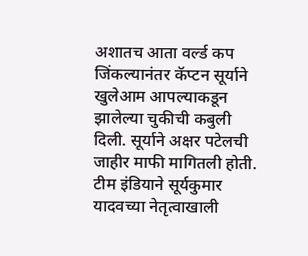अशातच आता वर्ल्ड कप जिंकल्यानंतर कॅप्टन सूर्याने खुलेआम आपल्याकडून झालेल्या चुकीची कबुली दिली. सूर्याने अक्षर पटेलची जाहीर माफी मागितली होती.
टीम इंडियाने सूर्यकुमार यादवच्या नेतृत्वाखाली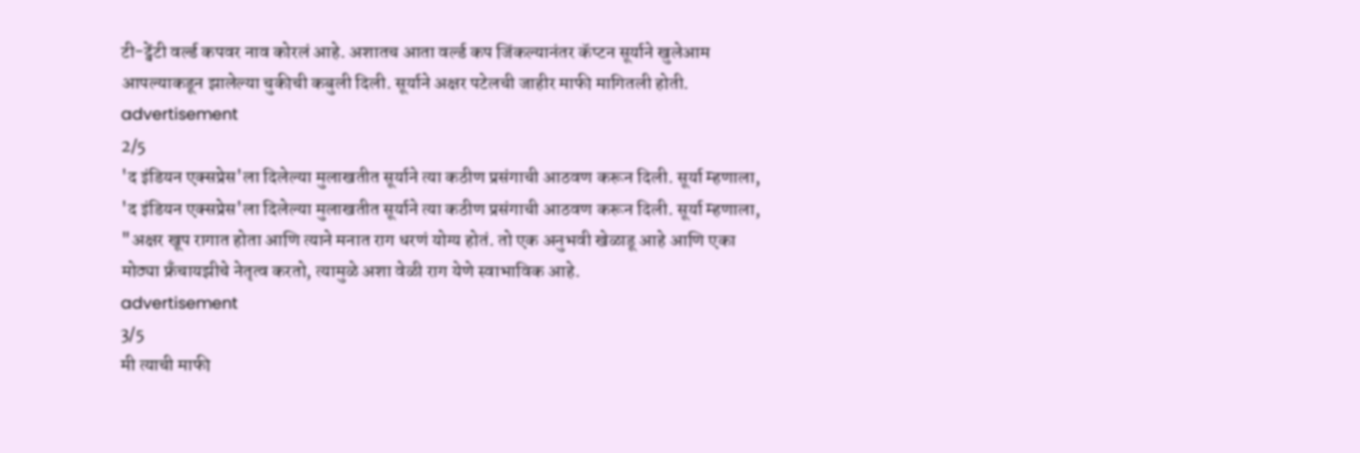टी-ट्वेंटी वर्ल्ड कपवर नाव कोरलं आहे. अशातच आता वर्ल्ड कप जिंकल्यानंतर कॅप्टन सूर्याने खुलेआम आपल्याकडून झालेल्या चुकीची कबुली दिली. सूर्याने अक्षर पटेलची जाहीर माफी मागितली होती.
advertisement
2/5
'द इंडियन एक्सप्रेस'ला दिलेल्या मुलाखतीत सूर्याने त्या कठीण प्रसंगाची आठवण करून दिली. सूर्या म्हणाला,
'द इंडियन एक्सप्रेस'ला दिलेल्या मुलाखतीत सूर्याने त्या कठीण प्रसंगाची आठवण करून दिली. सूर्या म्हणाला, "अक्षर खूप रागात होता आणि त्याने मनात राग धरणं योग्य होतं. तो एक अनुभवी खेळाडू आहे आणि एका मोठ्या फ्रँचायझीचे नेतृत्व करतो, त्यामुळे अशा वेळी राग येणे स्वाभाविक आहे.
advertisement
3/5
मी त्याची माफी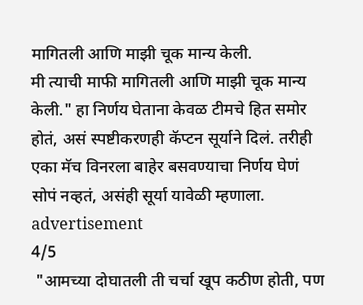मागितली आणि माझी चूक मान्य केली.
मी त्याची माफी मागितली आणि माझी चूक मान्य केली." हा निर्णय घेताना केवळ टीमचे हित समोर होतं, असं स्पष्टीकरणही कॅप्टन सूर्याने दिलं. तरीही एका मॅच विनरला बाहेर बसवण्याचा निर्णय घेणं सोपं नव्हतं, असंही सूर्या यावेळी म्हणाला.
advertisement
4/5
 "आमच्या दोघातली ती चर्चा खूप कठीण होती, पण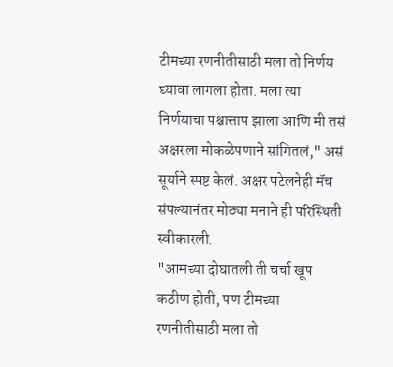टीमच्या रणनीतीसाठी मला तो निर्णय घ्यावा लागला होता. मला त्या निर्णयाचा पश्चात्ताप झाला आणि मी तसं अक्षरला मोकळेपणाने सांगितलं," असं सूर्याने स्पष्ट केलं. अक्षर पटेलनेही मॅच संपल्यानंतर मोठ्या मनाने ही परिस्थिती स्वीकारली.
"आमच्या दोघातली ती चर्चा खूप कठीण होती, पण टीमच्या रणनीतीसाठी मला तो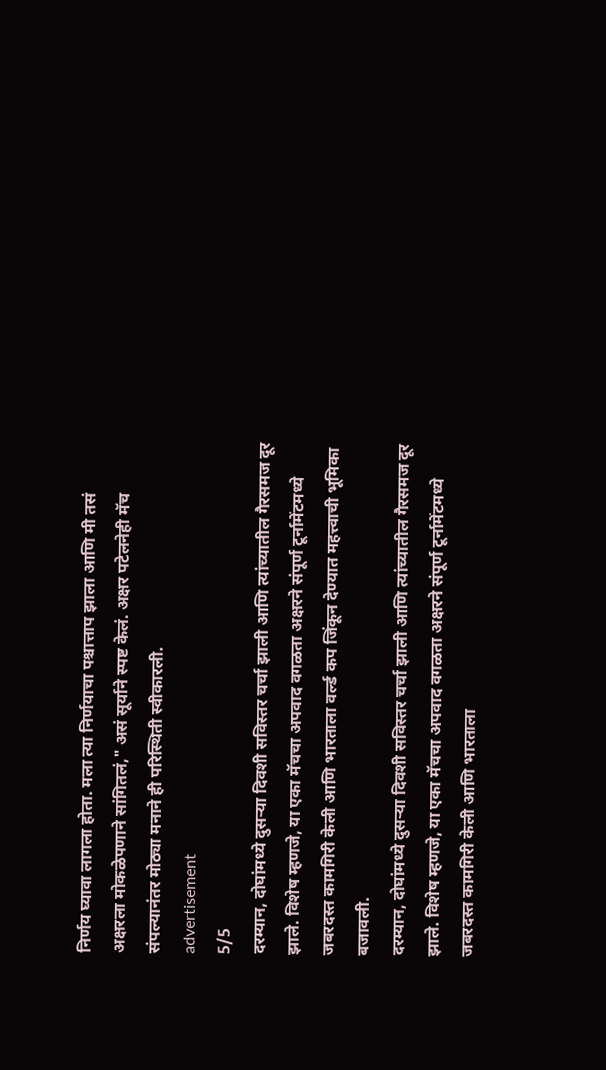निर्णय घ्यावा लागला होता. मला त्या निर्णयाचा पश्चात्ताप झाला आणि मी तसं अक्षरला मोकळेपणाने सांगितलं," असं सूर्याने स्पष्ट केलं. अक्षर पटेलनेही मॅच संपल्यानंतर मोठ्या मनाने ही परिस्थिती स्वीकारली.
advertisement
5/5
दरम्यान, दोघांमध्ये दुसऱ्या दिवशी सविस्तर चर्चा झाली आणि त्यांच्यातील गैरसमज दूर झाले. विशेष म्हणजे, या एका मॅचचा अपवाद वगळता अक्षरने संपूर्ण टूर्नामेंटमध्ये जबरदस्त कामगिरी केली आणि भारताला वर्ल्ड कप जिंकून देण्यात महत्त्वाची भूमिका बजावली.
दरम्यान, दोघांमध्ये दुसऱ्या दिवशी सविस्तर चर्चा झाली आणि त्यांच्यातील गैरसमज दूर झाले. विशेष म्हणजे, या एका मॅचचा अपवाद वगळता अक्षरने संपूर्ण टूर्नामेंटमध्ये जबरदस्त कामगिरी केली आणि भारताला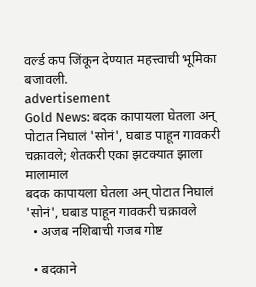वर्ल्ड कप जिंकून देण्यात महत्त्वाची भूमिका बजावली.
advertisement
Gold News: बदक कापायला घेतला अन् पोटात निघालं 'सोनं', घबाड पाहून गावकरी चक्रावले; शेतकरी एका झटक्यात झाला मालामाल
बदक कापायला घेतला अन् पोटात निघालं 'सोनं', घबाड पाहून गावकरी चक्रावले
  • अजब नशिबाची गजब गोष्ट

  • बदकाने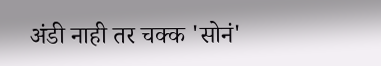अंडी नाही तर चक्क 'सोनं'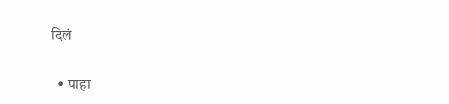दिलं

  • पाहा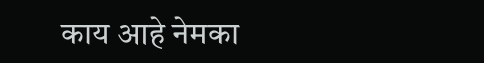काय आहे नेमका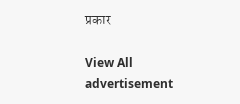प्रकार

View All
advertisement